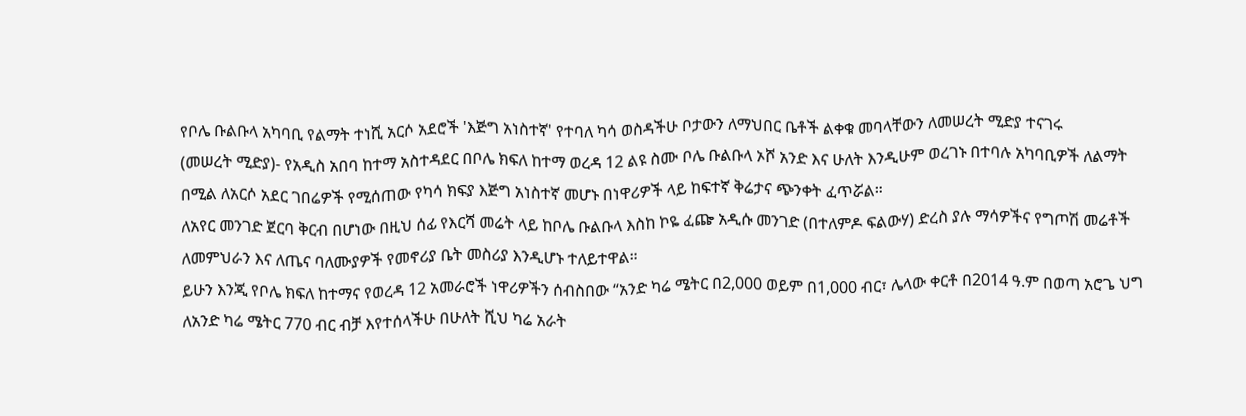የቦሌ ቡልቡላ አካባቢ የልማት ተነሺ አርሶ አደሮች 'እጅግ አነስተኛ' የተባለ ካሳ ወስዳችሁ ቦታውን ለማህበር ቤቶች ልቀቁ መባላቸውን ለመሠረት ሚድያ ተናገሩ
(መሠረት ሚድያ)- የአዲስ አበባ ከተማ አስተዳደር በቦሌ ክፍለ ከተማ ወረዳ 12 ልዩ ስሙ ቦሌ ቡልቡላ ኦሾ አንድ እና ሁለት እንዲሁም ወረገኑ በተባሉ አካባቢዎች ለልማት በሚል ለአርሶ አደር ገበሬዎች የሚሰጠው የካሳ ክፍያ እጅግ አነስተኛ መሆኑ በነዋሪዎች ላይ ከፍተኛ ቅሬታና ጭንቀት ፈጥሯል።
ለአየር መንገድ ጀርባ ቅርብ በሆነው በዚህ ሰፊ የእርሻ መሬት ላይ ከቦሌ ቡልቡላ እስከ ኮዬ ፈጬ አዲሱ መንገድ (በተለምዶ ፍልውሃ) ድረስ ያሉ ማሳዎችና የግጦሽ መሬቶች ለመምህራን እና ለጤና ባለሙያዎች የመኖሪያ ቤት መስሪያ እንዲሆኑ ተለይተዋል።
ይሁን እንጂ የቦሌ ክፍለ ከተማና የወረዳ 12 አመራሮች ነዋሪዎችን ሰብስበው “አንድ ካሬ ሜትር በ2,000 ወይም በ1,000 ብር፣ ሌላው ቀርቶ በ2014 ዓ.ም በወጣ አሮጌ ህግ ለአንድ ካሬ ሜትር 770 ብር ብቻ እየተሰላችሁ በሁለት ሺህ ካሬ አራት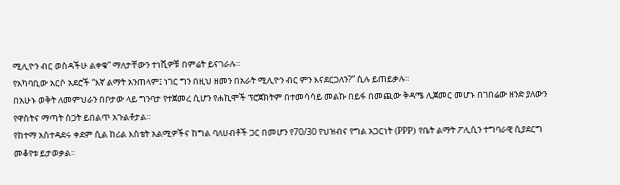ሚሊዮን ብር ወስዳችሁ ልቀቁ” ማለታቸውን ተነሺዎቹ በምሬት ይናገራሉ።
የአካባቢው አርሶ አደሮች “እኛ ልማት አንጠላም፤ ነገር ግን በዚህ ዘመን በአራት ሚሊዮን ብር ምን እናደርጋለን?” ሲሉ ይጠይቃሉ።
በአሁኑ ወቅት ለመምህራን በቦታው ላይ ግንባታ የተጀመረ ሲሆን የሐኪሞች ፕሮጀክትም በተመሳሳይ መልኩ በይፋ በመጪው ቅዳሜ ሊጀመር መሆኑ በገበሬው ዘንድ ያለውን የዋስትና ማጣት ስጋት ይበልጥ አጉልቶታል።
የከተማ አስተዳደሩ ቀደም ሲል ከሪል እስቴት አልሚዎችና ከግል ባለሀብቶች ጋር በመሆን የ70/30 የህዝብና የግል አጋርነት (PPP) የቤት ልማት ፖሊሲን ተግባራዊ ሲያደርግ መቆየቱ ይታወቃል።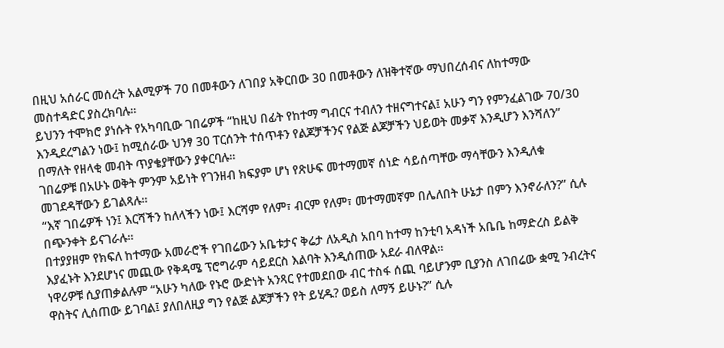በዚህ አሰራር መሰረት አልሚዎች 70 በመቶውን ለገበያ አቅርበው 30 በመቶውን ለዝቅተኛው ማህበረሰብና ለከተማው መስተዳድር ያስረክባሉ።
ይህንን ተሞክሮ ያነሱት የአካባቢው ገበሬዎች “ከዚህ በፊት የከተማ ግብርና ተብለን ተዘናግተናል፤ አሁን ግን የምንፈልገው 70/30 እንዲደረግልን ነው፤ ከሚሰራው ህንፃ 30 ፐርሰንት ተሰጥቶን የልጆቻችንና የልጅ ልጆቻችን ህይወት መቃኛ እንዲሆን እንሻለን” በማለት የዘላቂ መብት ጥያቄያቸውን ያቀርባሉ።
ገበሬዎቹ በአሁኑ ወቅት ምንም አይነት የገንዘብ ክፍያም ሆነ የጽሁፍ መተማመኛ ሰነድ ሳይሰጣቸው ማሳቸውን እንዲለቁ መገደዳቸውን ይገልጻሉ።
“እኛ ገበሬዎች ነን፤ እርሻችን ከለላችን ነው፤ እርሻም የለም፣ ብርም የለም፣ መተማመኛም በሌለበት ሁኔታ በምን እንኖራለን?” ሲሉ በጭንቀት ይናገራሉ።
በተያያዘም የክፍለ ከተማው አመራሮች የገበሬውን አቤቱታና ቅሬታ ለአዲስ አበባ ከተማ ከንቲባ አዳነች አቤቤ ከማድረስ ይልቅ እያፈኑት እንደሆነና መጪው የቅዳሜ ፕሮግራም ሳይደርስ እልባት እንዲሰጠው አደራ ብለዋል።
ነዋሪዎቹ ሲያጠቃልሉም “አሁን ካለው የኑሮ ውድነት አንጻር የተመደበው ብር ተስፋ ሰጪ ባይሆንም ቢያንስ ለገበሬው ቋሚ ንብረትና ዋስትና ሊሰጠው ይገባል፤ ያለበለዚያ ግን የልጅ ልጆቻችን የት ይሂዱ? ወይስ ለማኝ ይሁኑ?” ሲሉ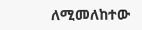ለሚመለከተው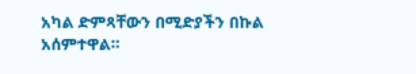አካል ድምጻቸውን በሚድያችን በኩል አሰምተዋል።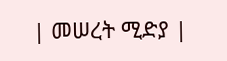| መሠረት ሚድያ |